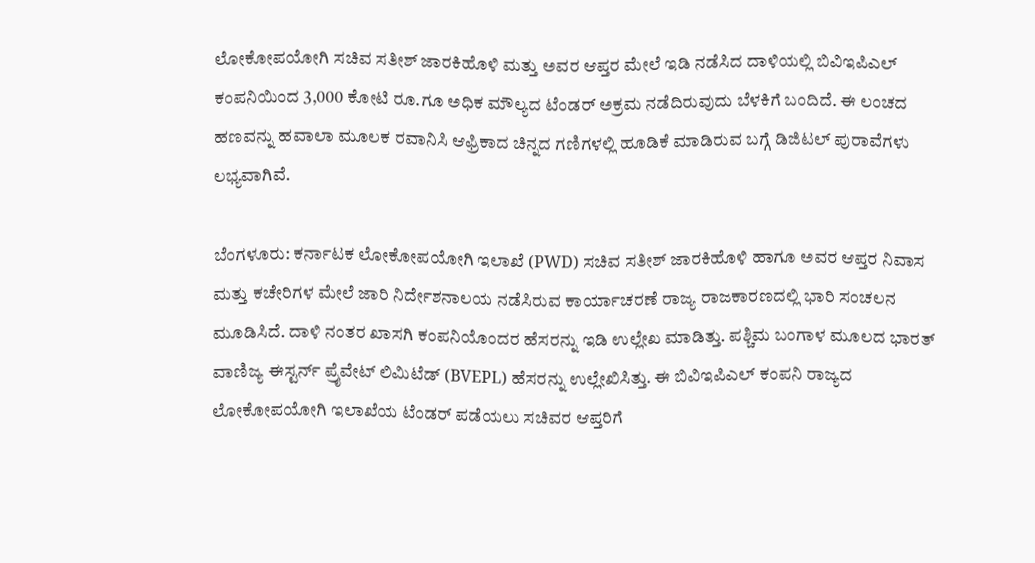ಲೋಕೋಪಯೋಗಿ ಸಚಿವ ಸತೀಶ್ ಜಾರಕಿಹೊಳಿ ಮತ್ತು ಅವರ ಆಪ್ತರ ಮೇಲೆ ಇಡಿ ನಡೆಸಿದ ದಾಳಿಯಲ್ಲಿ ಬಿವಿಇಪಿಎಲ್ ಕಂಪನಿಯಿಂದ 3,000 ಕೋಟಿ ರೂ.ಗೂ ಅಧಿಕ ಮೌಲ್ಯದ ಟೆಂಡರ್ ಅಕ್ರಮ ನಡೆದಿರುವುದು ಬೆಳಕಿಗೆ ಬಂದಿದೆ. ಈ ಲಂಚದ ಹಣವನ್ನು ಹವಾಲಾ ಮೂಲಕ ರವಾನಿಸಿ ಆಫ್ರಿಕಾದ ಚಿನ್ನದ ಗಣಿಗಳಲ್ಲಿ ಹೂಡಿಕೆ ಮಾಡಿರುವ ಬಗ್ಗೆ ಡಿಜಿಟಲ್ ಪುರಾವೆಗಳು ಲಭ್ಯವಾಗಿವೆ.

ಬೆಂಗಳೂರು: ಕರ್ನಾಟಕ ಲೋಕೋಪಯೋಗಿ ಇಲಾಖೆ (PWD) ಸಚಿವ ಸತೀಶ್ ಜಾರಕಿಹೊಳಿ ಹಾಗೂ ಅವರ ಆಪ್ತರ ನಿವಾಸ ಮತ್ತು ಕಚೇರಿಗಳ ಮೇಲೆ ಜಾರಿ ನಿರ್ದೇಶನಾಲಯ ನಡೆಸಿರುವ ಕಾರ್ಯಾಚರಣೆ ರಾಜ್ಯ ರಾಜಕಾರಣದಲ್ಲಿ ಭಾರಿ ಸಂಚಲನ ಮೂಡಿಸಿದೆ. ದಾಳಿ ನಂತರ ಖಾಸಗಿ ಕಂಪನಿಯೊಂದರ ಹೆಸರನ್ನು ಇಡಿ ಉಲ್ಲೇಖ ಮಾಡಿತ್ತು. ಪಶ್ಚಿಮ ಬಂಗಾಳ ಮೂಲದ ಭಾರತ್ ವಾಣಿಜ್ಯ ಈಸ್ಟರ್ನ್ ಪ್ರೈವೇಟ್ ಲಿಮಿಟೆಡ್ (BVEPL) ಹೆಸರನ್ನು ಉಲ್ಲೇಖಿಸಿತ್ತು. ಈ ಬಿವಿಇಪಿಎಲ್‌ ಕಂಪನಿ ರಾಜ್ಯದ ಲೋಕೋಪಯೋಗಿ ಇಲಾಖೆಯ ಟೆಂಡರ್ ಪಡೆಯಲು ಸಚಿವರ ಆಪ್ತರಿಗೆ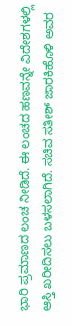ಭಾರಿ ಪ್ರಮಾಣದ ಲಂಚ ನೀಡಿದೆ. ಈ ಲಂಚದ ಹಣವನ್ನೇ ವಿದೇಶಗಳಲ್ಲಿ ಆಸ್ತಿ ಖರೀದಿಸಲು ಬಳಸಲಾಗಿದೆ. ಸಚಿವ ಸತೀಶ್ ಜಾರಕಿಹೊಳಿ ಅವರ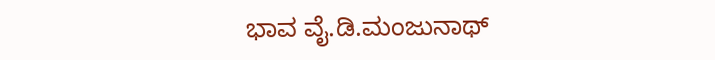ಭಾವ ವೈ.ಡಿ.ಮಂಜುನಾಥ್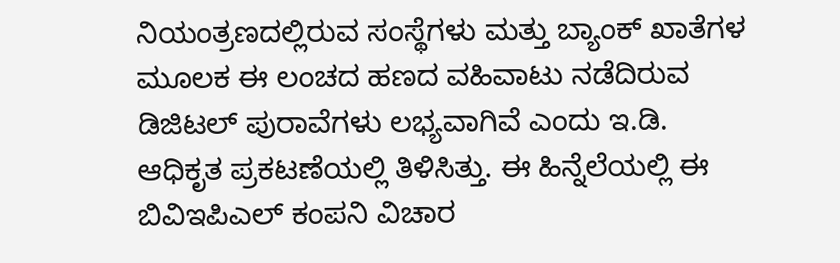ನಿಯಂತ್ರಣದಲ್ಲಿರುವ ಸಂಸ್ಥೆಗಳು ಮತ್ತು ಬ್ಯಾಂಕ್ ಖಾತೆಗಳ ಮೂಲಕ ಈ ಲಂಚದ ಹಣದ ವಹಿವಾಟು ನಡೆದಿರುವ ಡಿಜಿಟಲ್ ಪುರಾವೆಗಳು ಲಭ್ಯವಾಗಿವೆ ಎಂದು ಇ.ಡಿ. ಆಧಿಕೃತ ಪ್ರಕಟಣೆಯಲ್ಲಿ ತಿಳಿಸಿತ್ತು. ಈ ಹಿನ್ನೆಲೆಯಲ್ಲಿ ಈ ಬಿವಿಇಪಿಎಲ್‌ ಕಂಪನಿ ವಿಚಾರ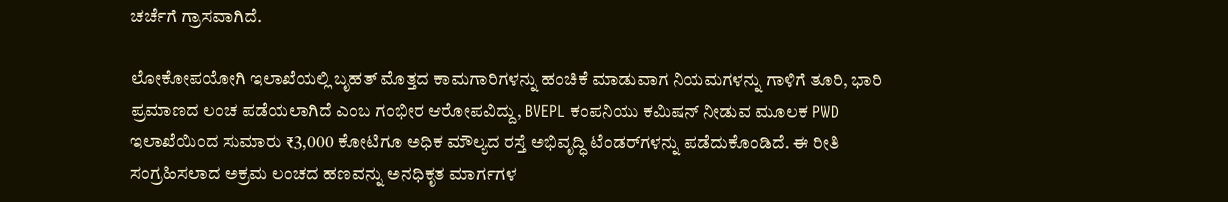ಚರ್ಚೆಗೆ ಗ್ರಾಸವಾಗಿದೆ.

ಲೋಕೋಪಯೋಗಿ ಇಲಾಖೆಯಲ್ಲಿ ಬೃಹತ್ ಮೊತ್ತದ ಕಾಮಗಾರಿಗಳನ್ನು ಹಂಚಿಕೆ ಮಾಡುವಾಗ ನಿಯಮಗಳನ್ನು ಗಾಳಿಗೆ ತೂರಿ, ಭಾರಿ ಪ್ರಮಾಣದ ಲಂಚ ಪಡೆಯಲಾಗಿದೆ ಎಂಬ ಗಂಭೀರ ಆರೋಪವಿದ್ದು, BVEPL ಕಂಪನಿಯು ಕಮಿಷನ್ ನೀಡುವ ಮೂಲಕ PWD ಇಲಾಖೆಯಿಂದ ಸುಮಾರು ₹3,000 ಕೋಟಿಗೂ ಅಧಿಕ ಮೌಲ್ಯದ ರಸ್ತೆ ಅಭಿವೃದ್ಧಿ ಟೆಂಡರ್‌ಗಳನ್ನು ಪಡೆದುಕೊಂಡಿದೆ. ಈ ರೀತಿ ಸಂಗ್ರಹಿಸಲಾದ ಅಕ್ರಮ ಲಂಚದ ಹಣವನ್ನು ಅನಧಿಕೃತ ಮಾರ್ಗಗಳ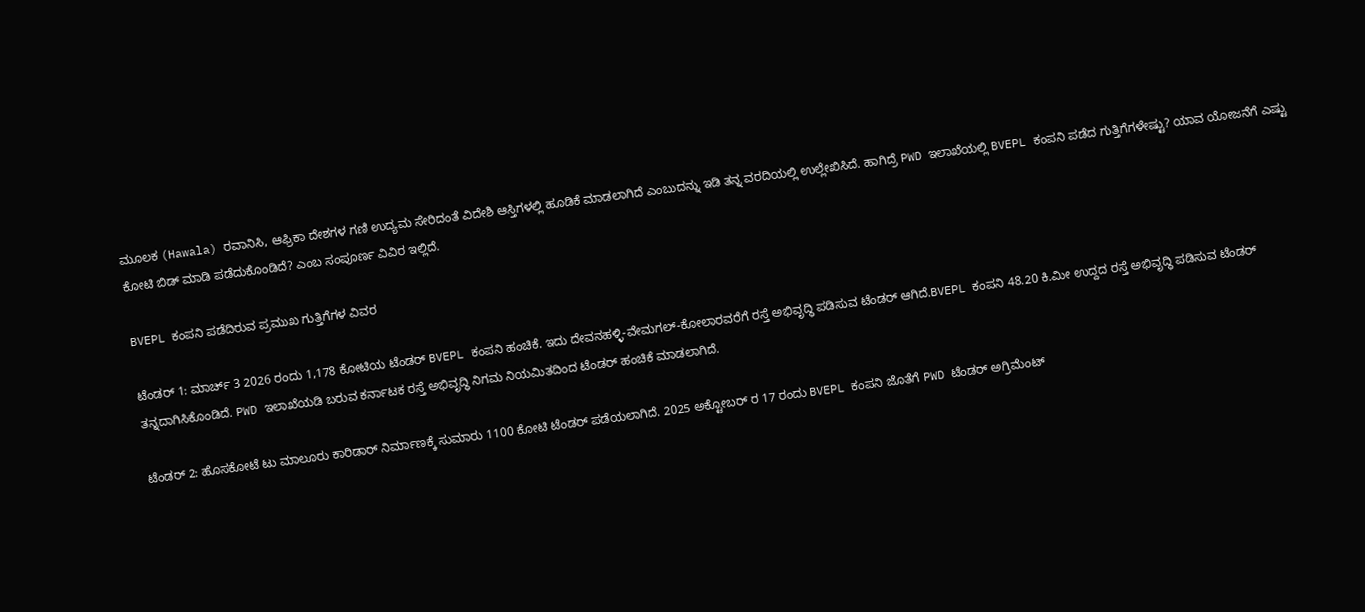ಮೂಲಕ (Hawala) ರವಾನಿಸಿ, ಆಫ್ರಿಕಾ ದೇಶಗಳ ಗಣಿ ಉದ್ಯಮ ಸೇರಿದಂತೆ ವಿದೇಶಿ ಆಸ್ತಿಗಳಲ್ಲಿ ಹೂಡಿಕೆ ಮಾಡಲಾಗಿದೆ ಎಂಬುದನ್ನು ಇಡಿ ತನ್ನ ವರದಿಯಲ್ಲಿ ಉಲ್ಲೇಖಿಸಿದೆ. ಹಾಗಿದ್ರೆ PWD ಇಲಾಖೆಯಲ್ಲಿ BVEPL ಕಂಪನಿ ಪಡೆದ ಗುತ್ತಿಗೆಗಳೇಷ್ಟು? ಯಾವ ಯೋಜನೆಗೆ ಎಷ್ಟು ಕೋಟಿ ಬಿಡ್ ಮಾಡಿ ಪಡೆದುಕೊಂಡಿದೆ? ಎಂಬ ಸಂಪೂರ್ಣ ವಿವಿರ ಇಲ್ಲಿದೆ.

BVEPL ಕಂಪನಿ ಪಡೆದಿರುವ ಪ್ರಮುಖ ಗುತ್ತಿಗೆಗಳ ವಿವರ

ಟೆಂಡರ್ 1: ಮಾರ್ಚ್ 3 2026 ರಂದು 1,178 ಕೋಟಿಯ ಟೆಂಡರ್ BVEPL ಕಂಪನಿ ಹಂಚಿಕೆ. ಇದು ದೇವನಹಳ್ಳಿ-ವೇಮಗಲ್-ಕೋಲಾರವರೆಗೆ ರಸ್ತೆ ಅಭಿವೃದ್ಧಿ ಪಡಿಸುವ ಟೆಂಡರ್ ಆಗಿದೆ.BVEPL ಕಂಪನಿ 48.20 ಕಿ.ಮೀ ಉದ್ದದ ರಸ್ತೆ ಅಭಿವೃದ್ಧಿ ಪಡಿಸುವ ಟೆಂಡರ್ ತನ್ನದಾಗಿಸಿಕೊಂಡಿದೆ. PWD ಇಲಾಖೆಯಡಿ ಬರುವ ಕರ್ನಾಟಕ ರಸ್ತೆ ಅಭಿವೃದ್ಧಿ ನಿಗಮ ನಿಯಮಿತದಿಂದ ಟೆಂಡರ್ ಹಂಚಿಕೆ ಮಾಡಲಾಗಿದೆ.

ಟೆಂಡರ್ 2: ಹೊಸಕೋಟೆ ಟು ಮಾಲೂರು ಕಾರಿಡಾರ್ ನಿರ್ಮಾಣಕ್ಕೆ ಸುಮಾರು 1100 ಕೋಟಿ ಟೆಂಡರ್ ಪಡೆಯಲಾಗಿದೆ. 2025 ಅಕ್ಟೋಬರ್ ರ 17 ರಂದು BVEPL ಕಂಪನಿ ಜೊತೆಗೆ PWD ಟೆಂಡರ್ ಅಗ್ರಿಮೆಂಟ್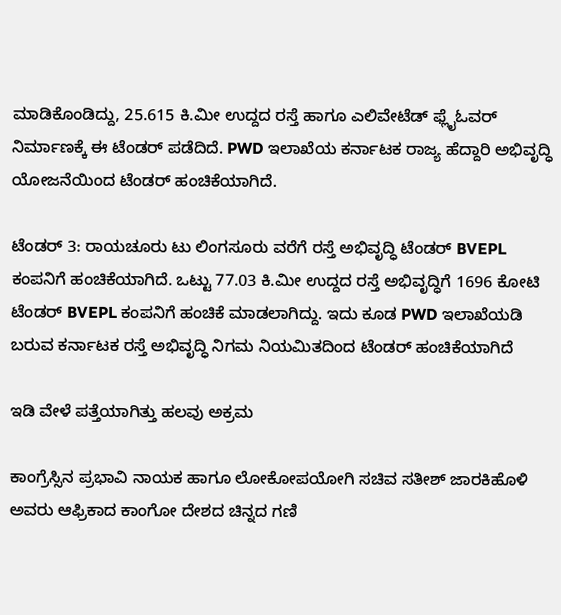ಮಾಡಿಕೊಂಡಿದ್ದು, 25.615 ಕಿ.ಮೀ ಉದ್ದದ ರಸ್ತೆ ಹಾಗೂ ಎಲಿವೇಟೆಡ್ ಫ್ಲೈಓವರ್ ನಿರ್ಮಾಣಕ್ಕೆ ಈ ಟೆಂಡರ್ ಪಡೆದಿದೆ. PWD ಇಲಾಖೆಯ ಕರ್ನಾಟಕ ರಾಜ್ಯ ಹೆದ್ದಾರಿ ಅಭಿವೃದ್ಧಿ ಯೋಜನೆಯಿಂದ ಟೆಂಡರ್ ಹಂಚಿಕೆಯಾಗಿದೆ.

ಟೆಂಡರ್ 3: ರಾಯಚೂರು ಟು ಲಿಂಗಸೂರು ವರೆಗೆ ರಸ್ತೆ ಅಭಿವೃದ್ಧಿ ಟೆಂಡರ್ BVEPL ಕಂಪನಿಗೆ ಹಂಚಿಕೆಯಾಗಿದೆ. ಒಟ್ಟು 77.03 ಕಿ.ಮೀ ಉದ್ದದ ರಸ್ತೆ ಅಭಿವೃದ್ಧಿಗೆ 1696 ಕೋಟಿ ಟೆಂಡರ್ BVEPL ಕಂಪನಿಗೆ ಹಂಚಿಕೆ ಮಾಡಲಾಗಿದ್ದು. ಇದು ಕೂಡ PWD ಇಲಾಖೆಯಡಿ ಬರುವ ಕರ್ನಾಟಕ ರಸ್ತೆ ಅಭಿವೃದ್ಧಿ ನಿಗಮ ನಿಯಮಿತದಿಂದ ಟೆಂಡರ್ ಹಂಚಿಕೆಯಾಗಿದೆ

ಇಡಿ ವೇಳೆ ಪತ್ತೆಯಾಗಿತ್ತು ಹಲವು ಅಕ್ರಮ

ಕಾಂಗ್ರೆಸ್ಸಿನ ಪ್ರಭಾವಿ ನಾಯಕ ಹಾಗೂ ಲೋಕೋಪಯೋಗಿ ಸಚಿವ ಸತೀಶ್ ಜಾರಕಿಹೊಳಿ ಅವರು ಆಫ್ರಿಕಾದ ಕಾಂಗೋ ದೇಶದ ಚಿನ್ನದ ಗಣಿ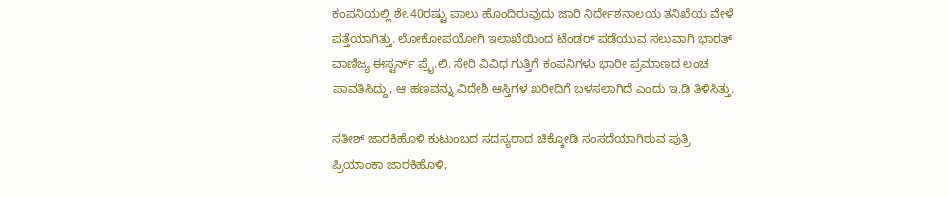ಕಂಪನಿಯಲ್ಲಿ ಶೇ.40ರಷ್ಟು ಪಾಲು ಹೊಂದಿರುವುದು ಜಾರಿ ನಿರ್ದೇಶನಾಲಯ ತನಿಖೆಯ ವೇಳೆ ಪತ್ತೆಯಾಗಿತ್ತು. ಲೋಕೋಪಯೋಗಿ ಇಲಾಖೆಯಿಂದ ಟೆಂಡರ್ ಪಡೆಯುವ ಸಲುವಾಗಿ ಭಾರತ್‌ ವಾಣಿಜ್ಯ ಈಸ್ಟರ್ನ್‌ ಪ್ರೈ.ಲಿ. ಸೇರಿ ವಿವಿಧ ಗುತ್ತಿಗೆ ಕಂಪನಿಗಳು ಭಾರೀ ಪ್ರಮಾಣದ ಲಂಚ ಪಾವತಿಸಿದ್ದು, ಆ ಹಣವನ್ನು ವಿದೇಶಿ ಆಸ್ತಿಗಳ ಖರೀದಿಗೆ ಬಳಸಲಾಗಿದೆ ಎಂದು ಇ.ಡಿ ತಿಳಿಸಿತ್ತು.

ಸತೀಶ್‌ ಜಾರಕಿಹೊಳಿ ಕುಟುಂಬದ ಸದಸ್ಯರಾದ ಚಿಕ್ಕೋಡಿ ಸಂಸದೆಯಾಗಿರುವ ಪುತ್ರಿ ಪ್ರಿಯಾಂಕಾ ಜಾರಕಿಹೊಳಿ,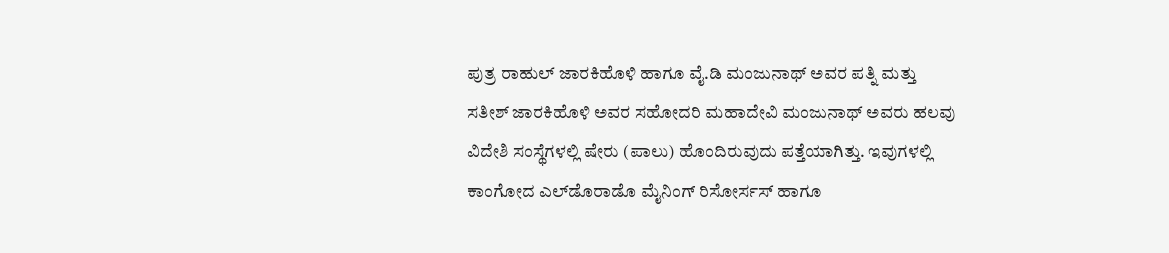ಪುತ್ರ ರಾಹುಲ್ ಜಾರಕಿಹೊಳಿ ಹಾಗೂ ವೈ.ಡಿ ಮಂಜುನಾಥ್ ಅವರ ಪತ್ನಿ ಮತ್ತು ಸತೀಶ್ ಜಾರಕಿಹೊಳಿ ಅವರ ಸಹೋದರಿ ಮಹಾದೇವಿ ಮಂಜುನಾಥ್ ಅವರು ಹಲವು ವಿದೇಶಿ ಸಂಸ್ಥೆಗಳಲ್ಲಿ ಷೇರು (ಪಾಲು) ಹೊಂದಿರುವುದು ಪತ್ತೆಯಾಗಿತ್ತು. ಇವುಗಳಲ್ಲಿ ಕಾಂಗೋದ ಎಲ್‌ಡೊರಾಡೊ ಮೈನಿಂಗ್‌ ರಿಸೋರ್ಸಸ್‌ ಹಾಗೂ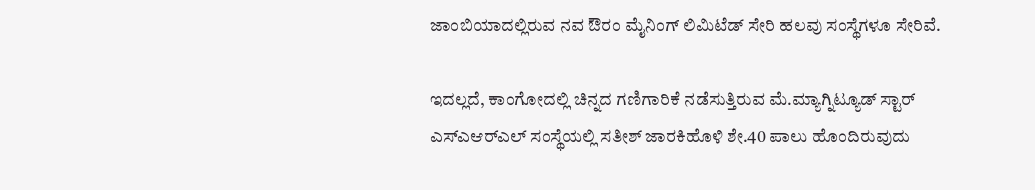ಜಾಂಬಿಯಾದಲ್ಲಿರುವ ನವ ಔರಂ ಮೈನಿಂಗ್‌ ಲಿಮಿಟೆಡ್‌ ಸೇರಿ ಹಲವು ಸಂಸ್ಥೆಗಳೂ ಸೇರಿವೆ.

ಇದಲ್ಲದೆ, ಕಾಂಗೋದಲ್ಲಿ ಚಿನ್ನದ ಗಣಿಗಾರಿಕೆ ನಡೆಸುತ್ತಿರುವ ಮೆ.ಮ್ಯಾಗ್ನಿಟ್ಯೂಡ್‌ ಸ್ಟಾರ್‌ ಎಸ್‌ಎಆರ್‌ಎಲ್‌ ಸಂಸ್ಥೆಯಲ್ಲಿ ಸತೀಶ್ ಜಾರಕಿಹೊಳಿ ಶೇ.40 ಪಾಲು ಹೊಂದಿರುವುದು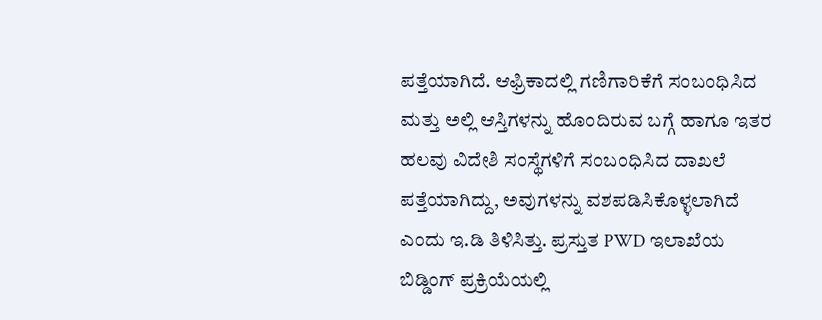ಪತ್ತೆಯಾಗಿದೆ. ಆಫ್ರಿಕಾದಲ್ಲಿ ಗಣಿಗಾರಿಕೆಗೆ ಸಂಬಂಧಿಸಿದ ಮತ್ತು ಅಲ್ಲಿ ಆಸ್ತಿಗಳನ್ನು ಹೊಂದಿರುವ ಬಗ್ಗೆ ಹಾಗೂ ಇತರ ಹಲವು ವಿದೇಶಿ ಸಂಸ್ಥೆಗಳಿಗೆ ಸಂಬಂಧಿಸಿದ ದಾಖಲೆ ಪತ್ತೆಯಾಗಿದ್ದು, ಅವುಗಳನ್ನು ವಶಪಡಿಸಿಕೊಳ್ಳಲಾಗಿದೆ ಎಂದು ಇ.ಡಿ ತಿಳಿಸಿತ್ತು. ಪ್ರಸ್ತುತ PWD ಇಲಾಖೆಯ ಬಿಡ್ಡಿಂಗ್ ಪ್ರಕ್ರಿಯೆಯಲ್ಲಿ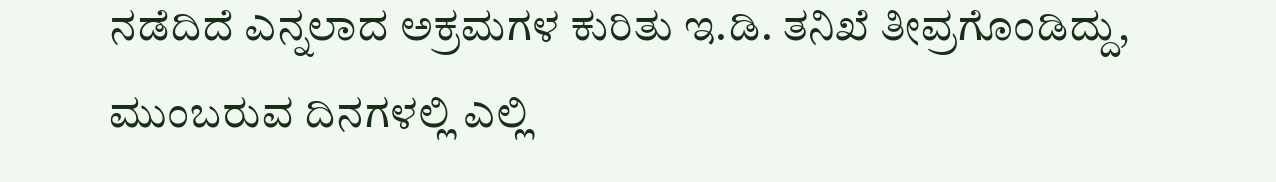ನಡೆದಿದೆ ಎನ್ನಲಾದ ಅಕ್ರಮಗಳ ಕುರಿತು ಇ.ಡಿ. ತನಿಖೆ ತೀವ್ರಗೊಂಡಿದ್ದು, ಮುಂಬರುವ ದಿನಗಳಲ್ಲಿ ಎಲ್ಲಿ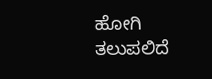ಹೋಗಿ ತಲುಪಲಿದೆ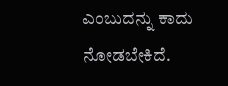ಎಂಬುದನ್ನು ಕಾದು ನೋಡಬೇಕಿದೆ.